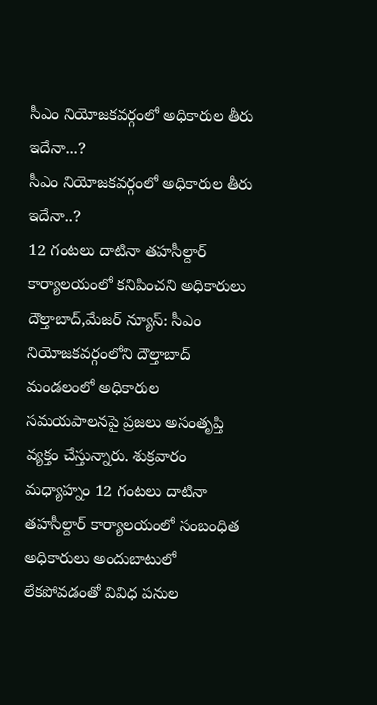సీఎం నియోజకవర్గంలో అధికారుల తీరు ఇదేనా...?
సీఎం నియోజకవర్గంలో అధికారుల తీరు ఇదేనా..?
12 గంటలు దాటినా తహసీల్దార్ కార్యాలయంలో కనిపించని అధికారులు
దౌల్తాబాద్,మేజర్ న్యూస్: సీఎం నియోజకవర్గంలోని దౌల్తాబాద్ మండలంలో అధికారుల సమయపాలనపై ప్రజలు అసంతృప్తి వ్యక్తం చేస్తున్నారు. శుక్రవారం మధ్యాహ్నం 12 గంటలు దాటినా తహసీల్దార్ కార్యాలయంలో సంబంధిత అధికారులు అందుబాటులో లేకపోవడంతో వివిధ పనుల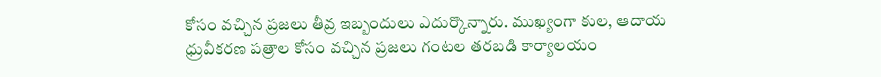కోసం వచ్చిన ప్రజలు తీవ్ర ఇబ్బందులు ఎదుర్కొన్నారు. ముఖ్యంగా కుల, ఆదాయ ధ్రువీకరణ పత్రాల కోసం వచ్చిన ప్రజలు గంటల తరబడి కార్యాలయం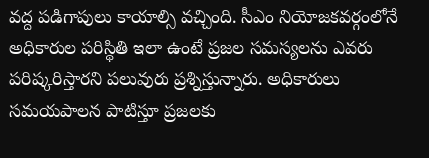వద్ద పడిగాపులు కాయాల్సి వచ్చింది. సీఎం నియోజకవర్గంలోనే అధికారుల పరిస్థితి ఇలా ఉంటే ప్రజల సమస్యలను ఎవరు పరిష్కరిస్తారని పలువురు ప్రశ్నిస్తున్నారు. అధికారులు సమయపాలన పాటిస్తూ ప్రజలకు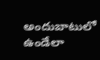అందుబాటులో ఉండేలా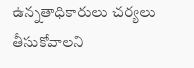ఉన్నతాధికారులు చర్యలు తీసుకోవాలని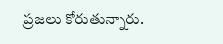ప్రజలు కోరుతున్నారు.